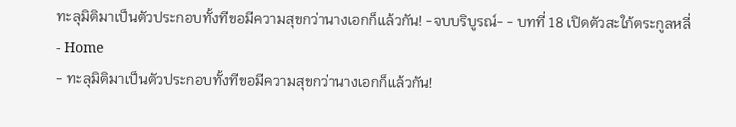ทะลุมิติมาเป็นตัวประกอบทั้งทีขอมีความสุขกว่านางเอกก็แล้วกัน! -จบบริบูรณ์- - บทที่ 18 เปิดตัวสะใภ้ตระกูลหลี่
- Home
- ทะลุมิติมาเป็นตัวประกอบทั้งทีขอมีความสุขกว่านางเอกก็แล้วกัน!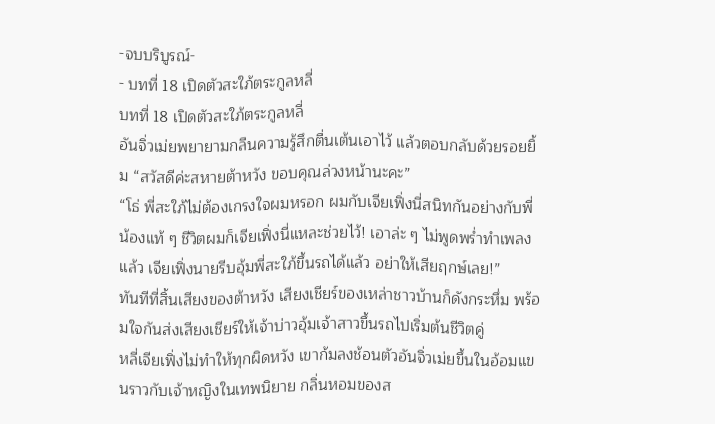-จบบริบูรณ์-
- บทที่ 18 เปิดตัวสะใภ้ตระกูลหลี่
บทที่ 18 เปิดตัวสะใภ้ตระกูลหลี่
อันจิ่วเม่ยพยายามกลืนความรู้สึกตื่นเต้นเอาไว้ แล้วตอบกลับด้วยรอยยิ้ม “สวัสดีค่ะสหายต้าหวัง ขอบคุณล่วงหน้านะคะ”
“โธ่ พี่สะใภ้ไม่ต้องเกรงใจผมหรอก ผมกับเจียเฟิ่งนี่สนิทกันอย่างกับพี่น้องแท้ ๆ ชีวิตผมก็เจียเฟิ่งนี่แหละช่วยไว้! เอาล่ะ ๆ ไม่พูดพร่ำทำเพลงแล้ว เจียเฟิ่งนายรีบอุ้มพี่สะใภ้ขึ้นรถได้แล้ว อย่าให้เสียฤกษ์เลย!”
ทันทีที่สิ้นเสียงของต้าหวัง เสียงเชียร์ของเหล่าชาวบ้านก็ดังกระหึ่ม พร้อมใจกันส่งเสียงเชียร์ให้เจ้าบ่าวอุ้มเจ้าสาวขึ้นรถไปเริ่มต้นชีวิตคู่
หลี่เจียเฟิ่งไม่ทำให้ทุกผิดหวัง เขาก้มลงช้อนตัวอันจิ่วเม่ยขึ้นในอ้อมแขนราวกับเจ้าหญิงในเทพนิยาย กลิ่นหอมของส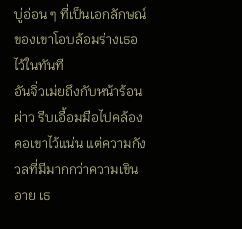บู่อ่อน ๆ ที่เป็นเอกลักษณ์ของเขาโอบล้อมร่างเธอไว้ในทันที
อันจิ่วเม่ยถึงกับหน้าร้อนผ่าว รีบเอื้อมมือไปคล้องคอเขาไว้แน่น แต่ความกังวลที่มีมากกว่าความเขินอาย เธ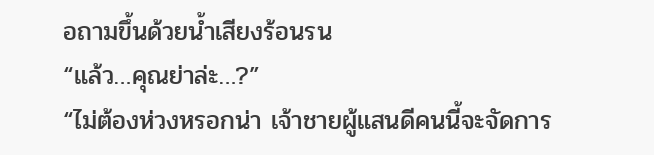อถามขึ้นด้วยน้ำเสียงร้อนรน
“แล้ว…คุณย่าล่ะ…?”
“ไม่ต้องห่วงหรอกน่า เจ้าชายผู้แสนดีคนนี้จะจัดการ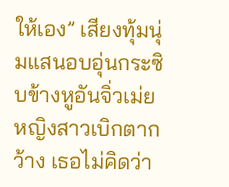ให้เอง” เสียงทุ้มนุ่มแสนอบอุ่นกระซิบข้างหูอันจิ่วเม่ย หญิงสาวเบิกตากว้าง เธอไม่คิดว่า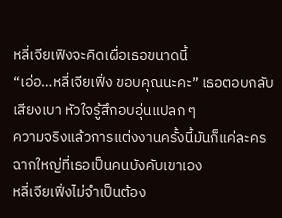หลี่เจียเฟิงจะคิดเผื่อเธอขนาดนี้
“เอ่อ…หลี่เจียเฟิ่ง ขอบคุณนะคะ” เธอตอบกลับเสียงเบา หัวใจรู้สึกอบอุ่นแปลก ๆ
ความจริงแล้วการแต่งงานครั้งนี้มันก็แค่ละครฉากใหญ่ที่เธอเป็นคนบังคับเขาเอง
หลี่เจียเฟิ่งไม่จำเป็นต้อง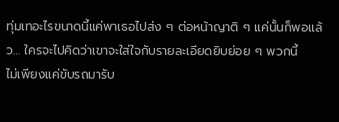ทุ่มเทอะไรขนาดนี้แค่พาเธอไปส่ง ๆ ต่อหน้าญาติ ๆ แค่นั้นก็พอแล้ว… ใครจะไปคิดว่าเขาจะใส่ใจกับรายละเอียดยิบย่อย ๆ พวกนี้
ไม่เพียงแค่ขับรถมารับ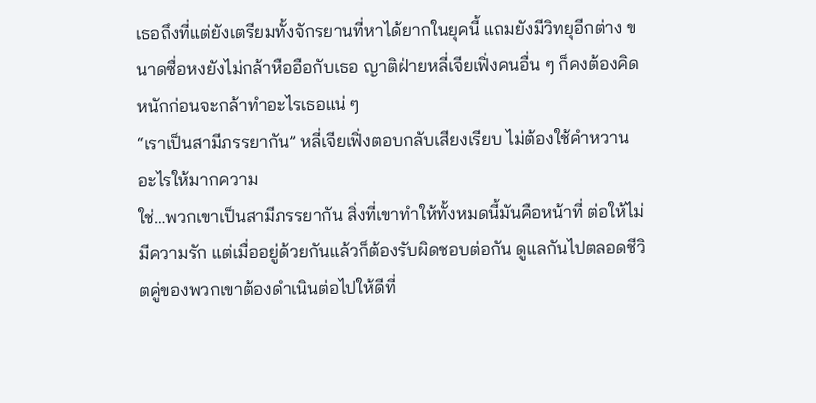เธอถึงที่แต่ยังเตรียมทั้งจักรยานที่หาได้ยากในยุคนี้ แถมยังมีวิทยุอีกต่าง ขนาดซื่อหงยังไม่กล้าหืออือกับเธอ ญาติฝ่ายหลี่เจียเฟิ่งคนอื่น ๆ ก็คงต้องคิดหนักก่อนจะกล้าทำอะไรเธอแน่ ๆ
“เราเป็นสามีภรรยากัน” หลี่เจียเฟิ่งตอบกลับเสียงเรียบ ไม่ต้องใช้คำหวานอะไรให้มากความ
ใช่…พวกเขาเป็นสามีภรรยากัน สิ่งที่เขาทำให้ทั้งหมดนี้มันคือหน้าที่ ต่อให้ไม่มีความรัก แต่เมื่ออยู่ด้วยกันแล้วก็ต้องรับผิดชอบต่อกัน ดูแลกันไปตลอดชีวิตคู่ของพวกเขาต้องดำเนินต่อไปให้ดีที่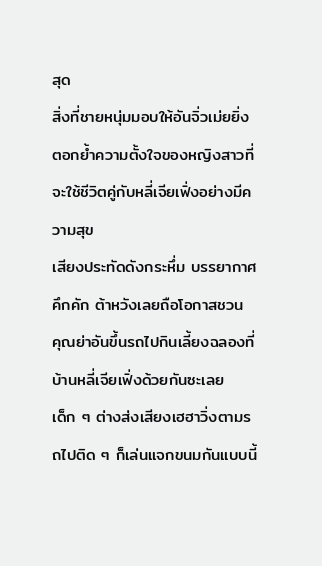สุด
สิ่งที่ชายหนุ่มมอบให้อันจิ่วเม่ยยิ่งตอกย้ำความตั้งใจของหญิงสาวที่จะใช้ชีวิตคู่กับหลี่เจียเฟิ่งอย่างมีความสุข
เสียงประทัดดังกระหึ่ม บรรยากาศคึกคัก ต้าหวังเลยถือโอกาสชวน คุณย่าอันขึ้นรถไปกินเลี้ยงฉลองที่บ้านหลี่เจียเฟิ่งด้วยกันซะเลย
เด็ก ๆ ต่างส่งเสียงเฮฮาวิ่งตามรถไปติด ๆ ก็เล่นแจกขนมกันแบบนี้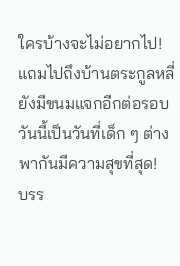ใครบ้างจะไม่อยากไป! แถมไปถึงบ้านตระกูลหลี่ยังมีขนมแจกอีกต่อรอบ วันนี้เป็นวันที่เด็ก ๆ ต่างพากันมีความสุขที่สุด!
บรร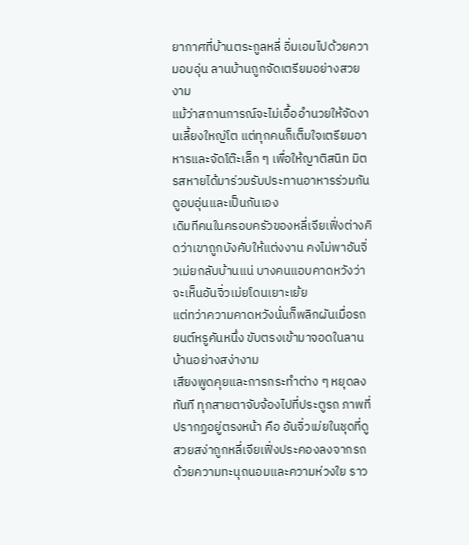ยากาศที่บ้านตระกูลหลี่ อิ่มเอมไปด้วยความอบอุ่น ลานบ้านถูกจัดเตรียมอย่างสวยงาม
แม้ว่าสถานการณ์จะไม่เอื้ออำนวยให้จัดงานเลี้ยงใหญ่โต แต่ทุกคนก็เต็มใจเตรียมอาหารและจัดโต๊ะเล็ก ๆ เพื่อให้ญาติสนิท มิตรสหายได้มาร่วมรับประทานอาหารร่วมกัน ดูอบอุ่นและเป็นกันเอง
เดิมทีคนในครอบครัวของหลี่เจียเฟิ่งต่างคิดว่าเขาถูกบังคับให้แต่งงาน คงไม่พาอันจิ่วเม่ยกลับบ้านแน่ บางคนแอบคาดหวังว่าจะเห็นอันจิ่วเม่ยโดนเยาะเย้ย
แต่ทว่าความคาดหวังนั่นก็พลิกผันเมื่อรถยนต์หรูคันหนึ่ง ขับตรงเข้ามาจอดในลานบ้านอย่างสง่างาม
เสียงพูดคุยและการกระทำต่าง ๆ หยุดลงทันที ทุกสายตาจับจ้องไปที่ประตูรถ ภาพที่ปรากฏอยู่ตรงหน้า คือ อันจิ่วเม่ยในชุดที่ดูสวยสง่าถูกหลี่เจียเฟิ่งประคองลงจากรถด้วยความทะนุถนอมและความห่วงใย ราว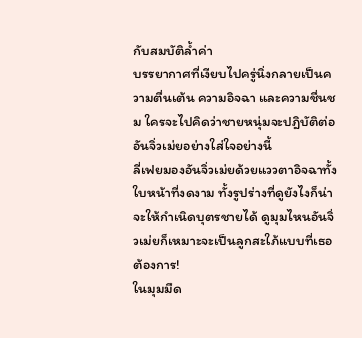กับสมบัติล้ำค่า
บรรยากาศที่เงียบไปครู่นิ่งกลายเป็นความตื่นเต้น ความอิจฉา และความชื่นชม ใครจะไปคิดว่าชายหนุ่มจะปฎิบัติต่ออันจิ่วเม่ยอย่างใส่ใจอย่างนี้
ลี่เฟยมองอันจิ่วเม่ยด้วยแววตาอิจฉาทั้งใบหน้าที่งดงาม ทั้งรูปร่างที่ดูยังไงก็น่าจะให้กำเนิดบุตรชายได้ ดูมุมไหนอันจิ่วเม่ยก็เหมาะจะเป็นลูกสะใภ้แบบที่เธอต้องการ!
ในมุมมืด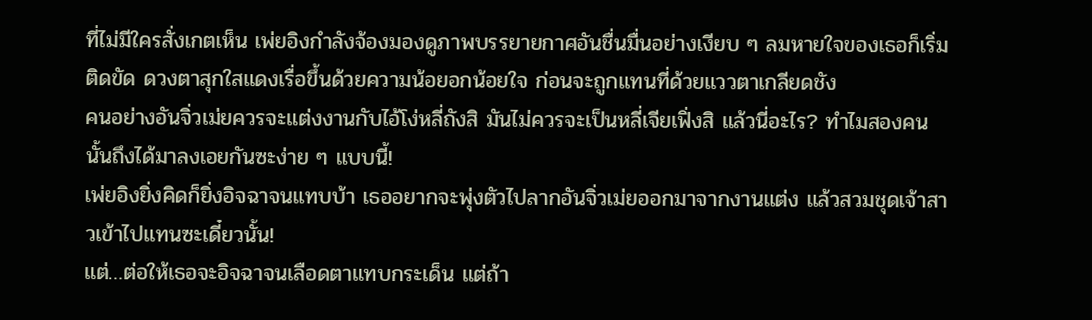ที่ไม่มีใครสั่งเกตเห็น เพ่ยอิงกำลังจ้องมองดูภาพบรรยายกาศอันชื่นมื่นอย่างเงียบ ๆ ลมหายใจของเธอก็เริ่มติดขัด ดวงตาสุกใสแดงเรื่อขึ้นด้วยความน้อยอกน้อยใจ ก่อนจะถูกแทนที่ด้วยแววตาเกลียดชัง
คนอย่างอันจิ่วเม่ยควรจะแต่งงานกับไอ้โง่หลี่ถังสิ มันไม่ควรจะเป็นหลี่เจียเฟิ่งสิ แล้วนี่อะไร? ทำไมสองคนนั้นถึงได้มาลงเอยกันซะง่าย ๆ แบบนี้!
เพ่ยอิงยิ่งคิดก็ยิ่งอิจฉาจนแทบบ้า เธออยากจะพุ่งตัวไปลากอันจิ่วเม่ยออกมาจากงานแต่ง แล้วสวมชุดเจ้าสาวเข้าไปแทนซะเดี๋ยวนั้น!
แต่…ต่อให้เธอจะอิจฉาจนเลือดตาแทบกระเด็น แต่ถ้า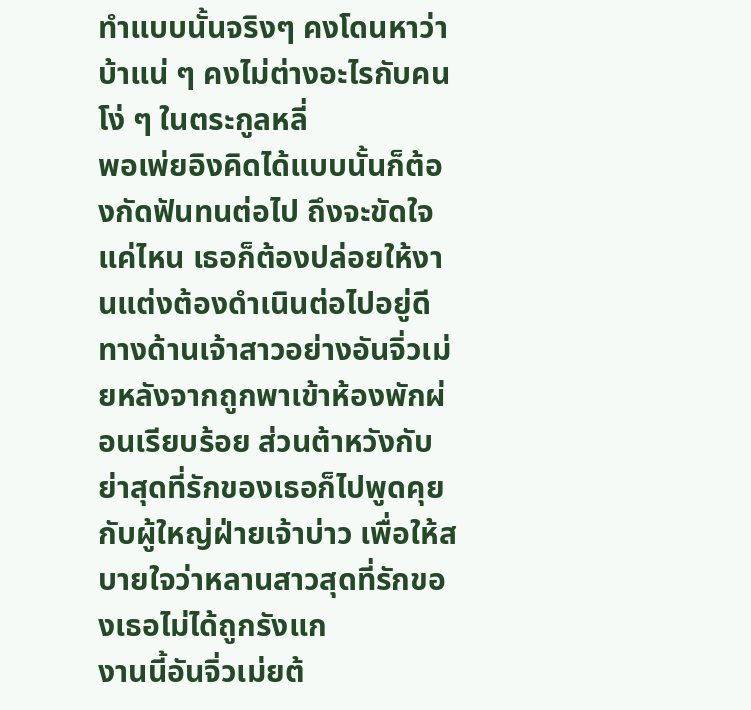ทำแบบนั้นจริงๆ คงโดนหาว่าบ้าแน่ ๆ คงไม่ต่างอะไรกับคนโง่ ๆ ในตระกูลหลี่
พอเพ่ยอิงคิดได้แบบนั้นก็ต้องกัดฟันทนต่อไป ถึงจะขัดใจแค่ไหน เธอก็ต้องปล่อยให้งานแต่งต้องดำเนินต่อไปอยู่ดี
ทางด้านเจ้าสาวอย่างอันจิ่วเม่ยหลังจากถูกพาเข้าห้องพักผ่อนเรียบร้อย ส่วนต้าหวังกับย่าสุดที่รักของเธอก็ไปพูดคุยกับผู้ใหญ่ฝ่ายเจ้าบ่าว เพื่อให้สบายใจว่าหลานสาวสุดที่รักของเธอไม่ได้ถูกรังแก
งานนี้อันจิ่วเม่ยต้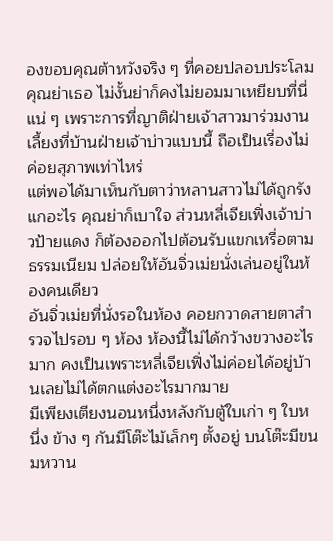องขอบคุณต้าหวังจริง ๆ ที่คอยปลอบประโลมคุณย่าเธอ ไม่งั้นย่าก็คงไม่ยอมมาเหยียบที่นี่แน่ ๆ เพราะการที่ญาติฝ่ายเจ้าสาวมาร่วมงานเลี้ยงที่บ้านฝ่ายเจ้าบ่าวแบบนี้ ถือเป็นเรื่องไม่ค่อยสุภาพเท่าไหร่
แต่พอได้มาเห็นกับตาว่าหลานสาวไม่ได้ถูกรังแกอะไร คุณย่าก็เบาใจ ส่วนหลี่เจียเฟิ่งเจ้าบ่าวป้ายแดง ก็ต้องออกไปต้อนรับแขกเหรื่อตามธรรมเนียม ปล่อยให้อันจิ่วเม่ยนั่งเล่นอยู่ในห้องคนเดียว
อันจิ่วเม่ยที่นั่งรอในห้อง คอยกวาดสายตาสำรวจไปรอบ ๆ ห้อง ห้องนี้ไม่ได้กว้างขวางอะไรมาก คงเป็นเพราะหลี่เจียเฟิ่งไม่ค่อยได้อยู่บ้านเลยไม่ได้ตกแต่งอะไรมากมาย
มีเพียงเตียงนอนหนึ่งหลังกับตู้ใบเก่า ๆ ใบหนึ่ง ข้าง ๆ กันมีโต๊ะไม้เล็กๆ ตั้งอยู่ บนโต๊ะมีขนมหวาน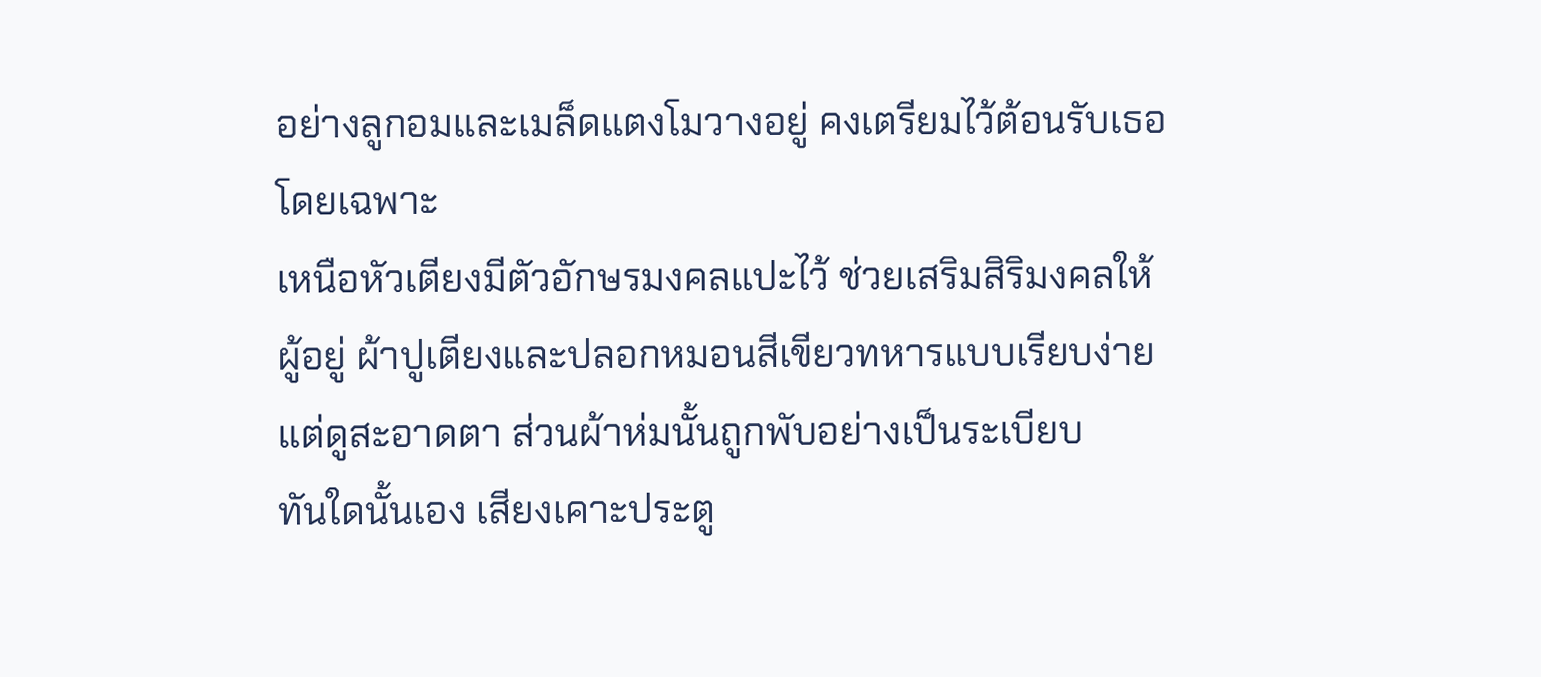อย่างลูกอมและเมล็ดแตงโมวางอยู่ คงเตรียมไว้ต้อนรับเธอโดยเฉพาะ
เหนือหัวเตียงมีตัวอักษรมงคลแปะไว้ ช่วยเสริมสิริมงคลให้ผู้อยู่ ผ้าปูเตียงและปลอกหมอนสีเขียวทหารแบบเรียบง่าย แต่ดูสะอาดตา ส่วนผ้าห่มนั้นถูกพับอย่างเป็นระเบียบ
ทันใดนั้นเอง เสียงเคาะประตู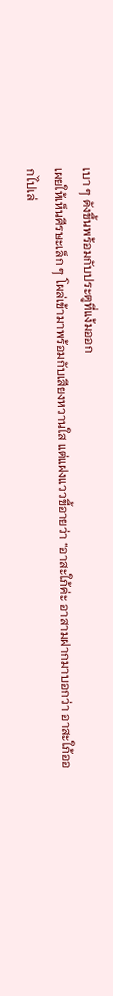เบา ๆ ดังขึ้นพร้อมกับประตูที่แง้มออก
เผยให้เห็นศีรษะเล็ก ๆ โผล่เข้ามาพร้อมกับเสียงหวานใส แต่แฝงแววขี้อายว่า “อาสะใภ้ค่ะ อาสามฝากมาบอกว่า อาสะใภ้ออกไปเล่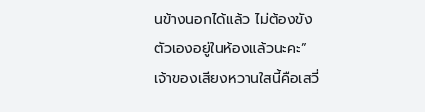นข้างนอกได้แล้ว ไม่ต้องขังตัวเองอยู่ในห้องแล้วนะคะ”
เจ้าของเสียงหวานใสนี้คือเสวี่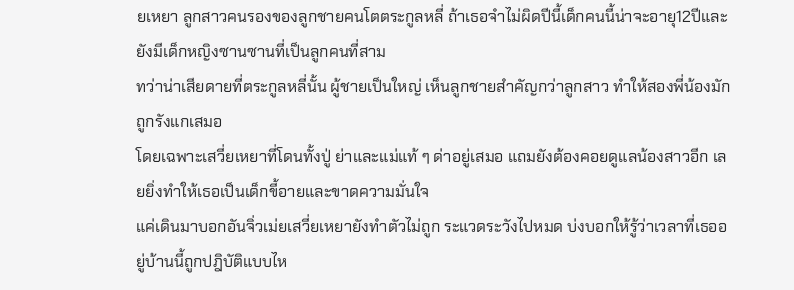ยเหยา ลูกสาวคนรองของลูกชายคนโตตระกูลหลี่ ถ้าเธอจำไม่ผิดปีนี้เด็กคนนี้น่าจะอายุ12ปีและยังมีเด็กหญิงซานซานที่เป็นลูกคนที่สาม
ทว่าน่าเสียดายที่ตระกูลหลี่นั้น ผู้ชายเป็นใหญ่ เห็นลูกชายสำคัญกว่าลูกสาว ทำให้สองพี่น้องมักถูกรังแกเสมอ
โดยเฉพาะเสวี่ยเหยาที่โดนทั้งปู่ ย่าและแม่แท้ ๆ ด่าอยู่เสมอ แถมยังต้องคอยดูแลน้องสาวอีก เลยยิ่งทำให้เธอเป็นเด็กขี้อายและขาดความมั่นใจ
แค่เดินมาบอกอันจิ่วเม่ยเสวี่ยเหยายังทำตัวไม่ถูก ระแวดระวังไปหมด บ่งบอกให้รู้ว่าเวลาที่เธออยู่บ้านนี้ถูกปฎิบัติแบบไห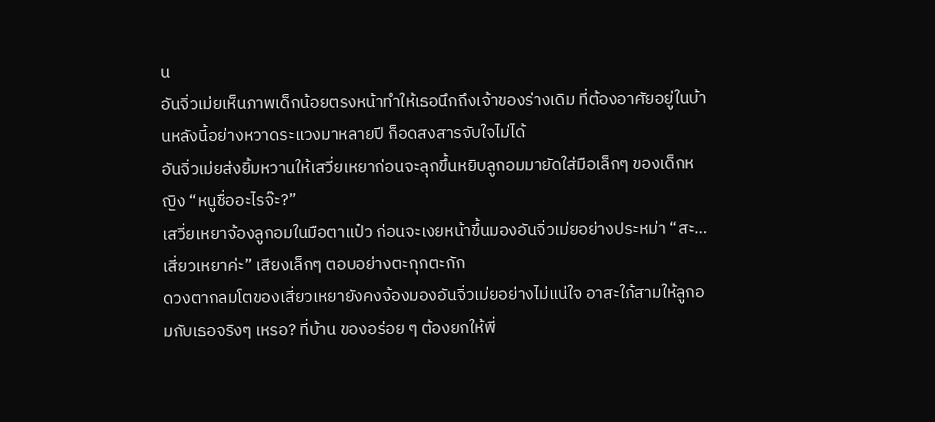น
อันจิ่วเม่ยเห็นภาพเด็กน้อยตรงหน้าทำให้เธอนึกถึงเจ้าของร่างเดิม ที่ต้องอาศัยอยู่ในบ้านหลังนี้อย่างหวาดระแวงมาหลายปี ก็อดสงสารจับใจไม่ได้
อันจิ่วเม่ยส่งยิ้มหวานให้เสวี่ยเหยาก่อนจะลุกขึ้นหยิบลูกอมมายัดใส่มือเล็กๆ ของเด็กหญิง “หนูชื่ออะไรจ๊ะ?”
เสวี่ยเหยาจ้องลูกอมในมือตาแป๋ว ก่อนจะเงยหน้าขึ้นมองอันจิ่วเม่ยอย่างประหม่า “สะ…เสี่ยวเหยาค่ะ” เสียงเล็กๆ ตอบอย่างตะกุกตะกัก
ดวงตากลมโตของเสี่ยวเหยายังคงจ้องมองอันจิ่วเม่ยอย่างไม่แน่ใจ อาสะใภ้สามให้ลูกอมกับเธอจริงๆ เหรอ? ที่บ้าน ของอร่อย ๆ ต้องยกให้พี่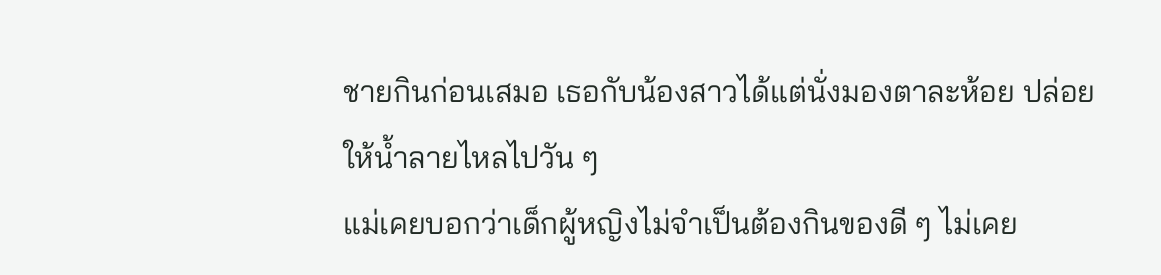ชายกินก่อนเสมอ เธอกับน้องสาวได้แต่นั่งมองตาละห้อย ปล่อยให้น้ำลายไหลไปวัน ๆ
แม่เคยบอกว่าเด็กผู้หญิงไม่จำเป็นต้องกินของดี ๆ ไม่เคย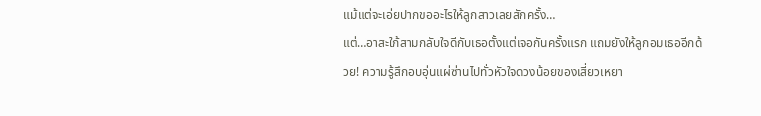แม้แต่จะเอ่ยปากขออะไรให้ลูกสาวเลยสักครั้ง…
แต่…อาสะใภ้สามกลับใจดีกับเธอตั้งแต่เจอกันครั้งแรก แถมยังให้ลูกอมเธออีกด้วย! ความรู้สึกอบอุ่นแผ่ซ่านไปทั่วหัวใจดวงน้อยของเสี่ยวเหยา